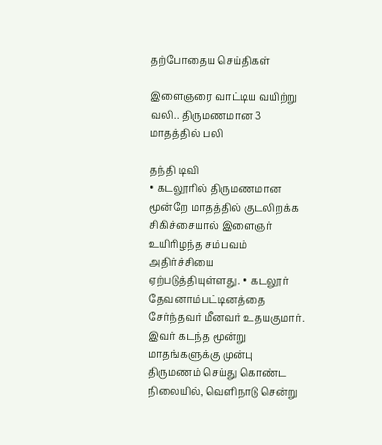தற்போதைய செய்திகள்

இளைஞரை வாட்டிய வயிற்று வலி.. திருமணமான 3 மாதத்தில் பலி

தந்தி டிவி
• கடலூரில் திருமணமான மூன்றே மாதத்தில் குடலிறக்க சிகிச்சையால் இளைஞர் உயிரிழந்த சம்பவம் அதிர்ச்சியை ஏற்படுத்தியுள்ளது. • கடலூர் தேவனாம்பட்டினத்தை சேர்ந்தவர் மீனவர் உதயகுமார். இவர் கடந்த மூன்று மாதங்களுக்கு முன்பு திருமணம் செய்து கொண்ட நிலையில், வெளிநாடு சென்று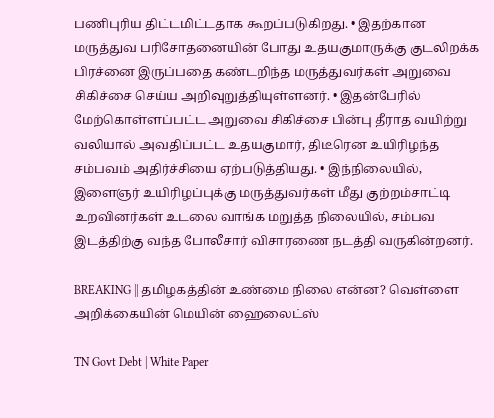பணிபுரிய திட்டமிட்டதாக கூறப்படுகிறது. • இதற்கான மருத்துவ பரிசோதனையின் போது உதயகுமாருக்கு குடலிறக்க பிரச்னை இருப்பதை கண்டறிந்த மருத்துவர்கள் அறுவை சிகிச்சை செய்ய அறிவுறுத்தியுள்ளனர். • இதன்பேரில் மேற்கொள்ளப்பட்ட அறுவை சிகிச்சை பின்பு தீராத வயிற்று வலியால் அவதிப்பட்ட உதயகுமார், திடீரென உயிரிழந்த சம்பவம் அதிர்ச்சியை ஏற்படுத்தியது. • இந்நிலையில், இளைஞர் உயிரிழப்புக்கு மருத்துவர்கள் மீது குற்றம்சாட்டி உறவினர்கள் உடலை வாங்க மறுத்த நிலையில், சம்பவ இடத்திற்கு வந்த போலீசார் விசாரணை நடத்தி வருகின்றனர்.

BREAKING || தமிழகத்தின் உண்மை நிலை என்ன? வெள்ளை அறிக்கையின் மெயின் ஹைலைட்ஸ்

TN Govt Debt | White Paper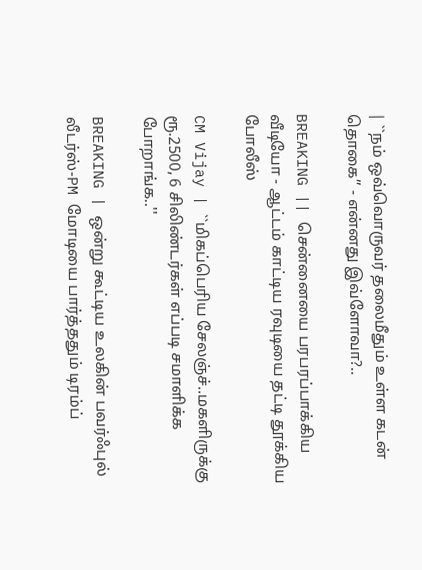| ``நம் ஒவ்வொருவர் தலைமீதும் உள்ள கடன் தொகை’’ - என்னது இவ்ளோவா?..

BREAKING || சென்னையை பரபரப்பாக்கிய வீடியோ - ஆட்டம் காட்டிய ரவுடியை தட்டி தூக்கிய போலீஸ்

CM Vijay | ``மிகப்பெரிய சேலஞ்ச்..மகளிருக்கு ரூ.2500, 6 சிலிண்டர்கள் எப்படி சமாளிக்க போறாங்க..''

BREAKING | ஒன்று கூட்டிய உலகின் பவர்ஃபுல் லீடர்ஸ்-PM மோடியை பார்த்ததும் டிரம்ப்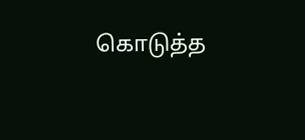கொடுத்த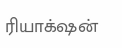ரியாக்‌ஷன்